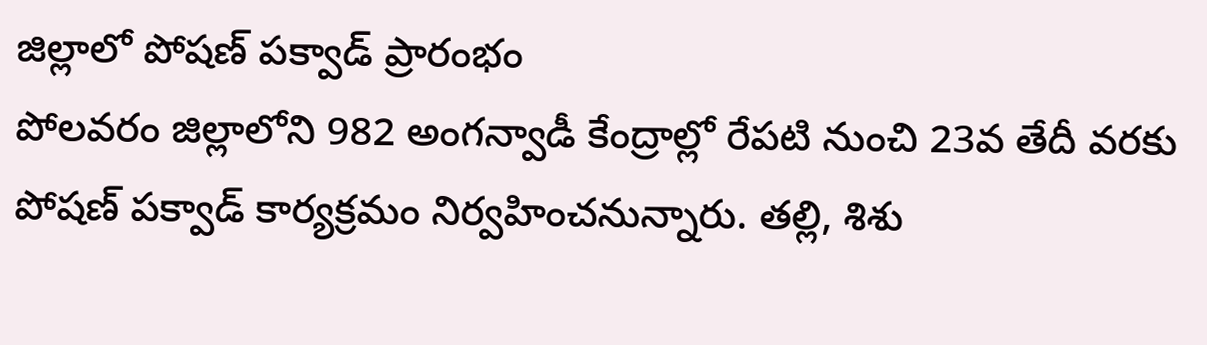జిల్లాలో పోషణ్ పక్వాడ్ ప్రారంభం
పోలవరం జిల్లాలోని 982 అంగన్వాడీ కేంద్రాల్లో రేపటి నుంచి 23వ తేదీ వరకు పోషణ్ పక్వాడ్ కార్యక్రమం నిర్వహించనున్నారు. తల్లి, శిశు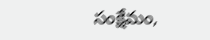సంక్షేమం,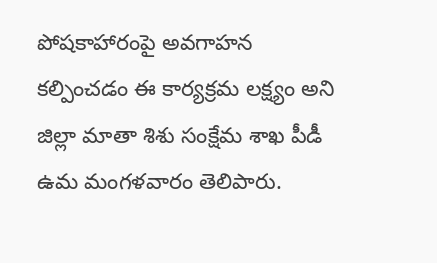పోషకాహారంపై అవగాహన కల్పించడం ఈ కార్యక్రమ లక్ష్యం అని జిల్లా మాతా శిశు సంక్షేమ శాఖ పీడీ ఉమ మంగళవారం తెలిపారు.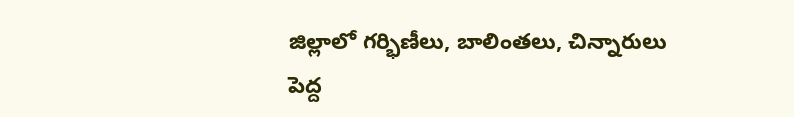జిల్లాలో గర్భిణీలు, బాలింతలు, చిన్నారులు పెద్ద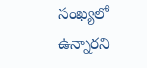సంఖ్యలో ఉన్నారని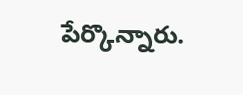పేర్కొన్నారు.